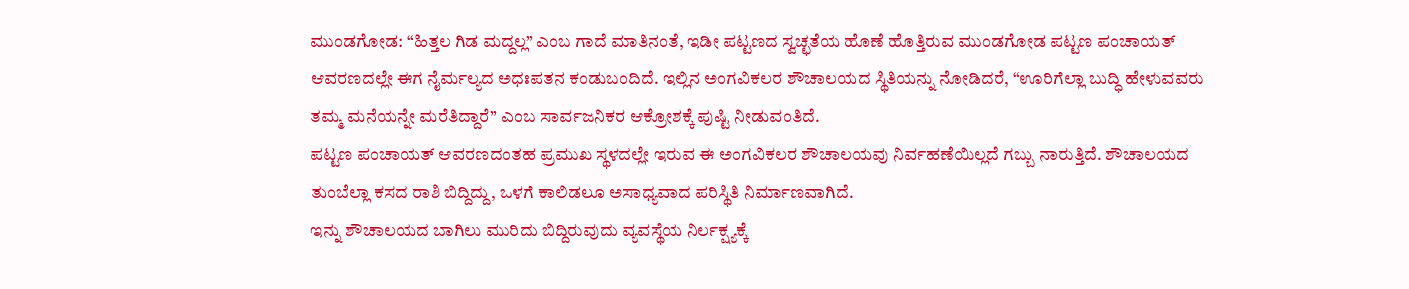ಮುಂಡಗೋಡ: “ಹಿತ್ತಲ ಗಿಡ ಮದ್ದಲ್ಲ” ಎಂಬ ಗಾದೆ ಮಾತಿನಂತೆ, ಇಡೀ ಪಟ್ಟಣದ ಸ್ವಚ್ಛತೆಯ ಹೊಣೆ ಹೊತ್ತಿರುವ ಮುಂಡಗೋಡ ಪಟ್ಟಣ ಪಂಚಾಯತ್ ಆವರಣದಲ್ಲೇ ಈಗ ನೈರ್ಮಲ್ಯದ ಅಧಃಪತನ ಕಂಡುಬಂದಿದೆ. ಇಲ್ಲಿನ ಅಂಗವಿಕಲರ ಶೌಚಾಲಯದ ಸ್ಥಿತಿಯನ್ನು ನೋಡಿದರೆ, “ಊರಿಗೆಲ್ಲಾ ಬುದ್ಧಿ ಹೇಳುವವರು ತಮ್ಮ ಮನೆಯನ್ನೇ ಮರೆತಿದ್ದಾರೆ” ಎಂಬ ಸಾರ್ವಜನಿಕರ ಆಕ್ರೋಶಕ್ಕೆ ಪುಷ್ಟಿ ನೀಡುವಂತಿದೆ.
ಪಟ್ಟಣ ಪಂಚಾಯತ್ ಆವರಣದಂತಹ ಪ್ರಮುಖ ಸ್ಥಳದಲ್ಲೇ ಇರುವ ಈ ಅಂಗವಿಕಲರ ಶೌಚಾಲಯವು ನಿರ್ವಹಣೆಯಿಲ್ಲದೆ ಗಬ್ಬು ನಾರುತ್ತಿದೆ. ಶೌಚಾಲಯದ ತುಂಬೆಲ್ಲಾ ಕಸದ ರಾಶಿ ಬಿದ್ದಿದ್ದು, ಒಳಗೆ ಕಾಲಿಡಲೂ ಅಸಾಧ್ಯವಾದ ಪರಿಸ್ಥಿತಿ ನಿರ್ಮಾಣವಾಗಿದೆ.
ಇನ್ನು ಶೌಚಾಲಯದ ಬಾಗಿಲು ಮುರಿದು ಬಿದ್ದಿರುವುದು ವ್ಯವಸ್ಥೆಯ ನಿರ್ಲಕ್ಷ್ಯಕ್ಕೆ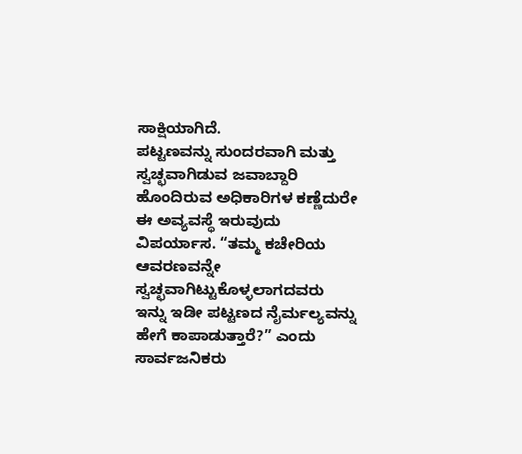ಸಾಕ್ಷಿಯಾಗಿದೆ.
ಪಟ್ಟಣವನ್ನು ಸುಂದರವಾಗಿ ಮತ್ತು ಸ್ವಚ್ಛವಾಗಿಡುವ ಜವಾಬ್ದಾರಿ ಹೊಂದಿರುವ ಅಧಿಕಾರಿಗಳ ಕಣ್ಣೆದುರೇ ಈ ಅವ್ಯವಸ್ಥೆ ಇರುವುದು ವಿಪರ್ಯಾಸ. “ತಮ್ಮ ಕಚೇರಿಯ ಆವರಣವನ್ನೇ ಸ್ವಚ್ಛವಾಗಿಟ್ಟುಕೊಳ್ಳಲಾಗದವರು ಇನ್ನು ಇಡೀ ಪಟ್ಟಣದ ನೈರ್ಮಲ್ಯವನ್ನು ಹೇಗೆ ಕಾಪಾಡುತ್ತಾರೆ?” ಎಂದು ಸಾರ್ವಜನಿಕರು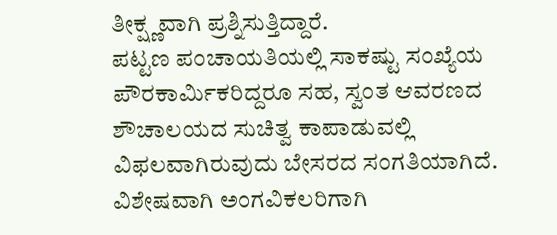ತೀಕ್ಷ್ಣವಾಗಿ ಪ್ರಶ್ನಿಸುತ್ತಿದ್ದಾರೆ.
ಪಟ್ಟಣ ಪಂಚಾಯತಿಯಲ್ಲಿ ಸಾಕಷ್ಟು ಸಂಖ್ಯೆಯ ಪೌರಕಾರ್ಮಿಕರಿದ್ದರೂ ಸಹ, ಸ್ವಂತ ಆವರಣದ ಶೌಚಾಲಯದ ಸುಚಿತ್ವ ಕಾಪಾಡುವಲ್ಲಿ ವಿಫಲವಾಗಿರುವುದು ಬೇಸರದ ಸಂಗತಿಯಾಗಿದೆ.
ವಿಶೇಷವಾಗಿ ಅಂಗವಿಕಲರಿಗಾಗಿ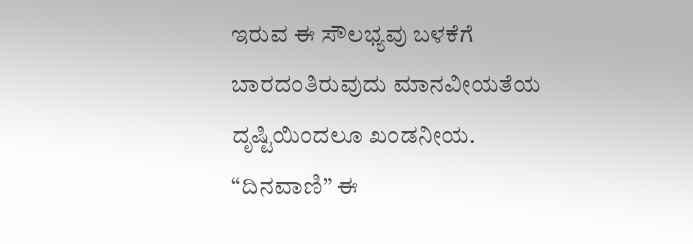ಇರುವ ಈ ಸೌಲಭ್ಯವು ಬಳಕೆಗೆ ಬಾರದಂತಿರುವುದು ಮಾನವೀಯತೆಯ ದೃಷ್ಟಿಯಿಂದಲೂ ಖಂಡನೀಯ.
“ದಿನವಾಣಿ” ಈ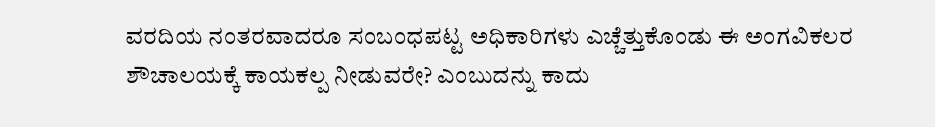ವರದಿಯ ನಂತರವಾದರೂ ಸಂಬಂಧಪಟ್ಟ ಅಧಿಕಾರಿಗಳು ಎಚ್ಚೆತ್ತುಕೊಂಡು ಈ ಅಂಗವಿಕಲರ ಶೌಚಾಲಯಕ್ಕೆ ಕಾಯಕಲ್ಪ ನೀಡುವರೇ? ಎಂಬುದನ್ನು ಕಾದು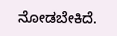ನೋಡಬೇಕಿದೆ.